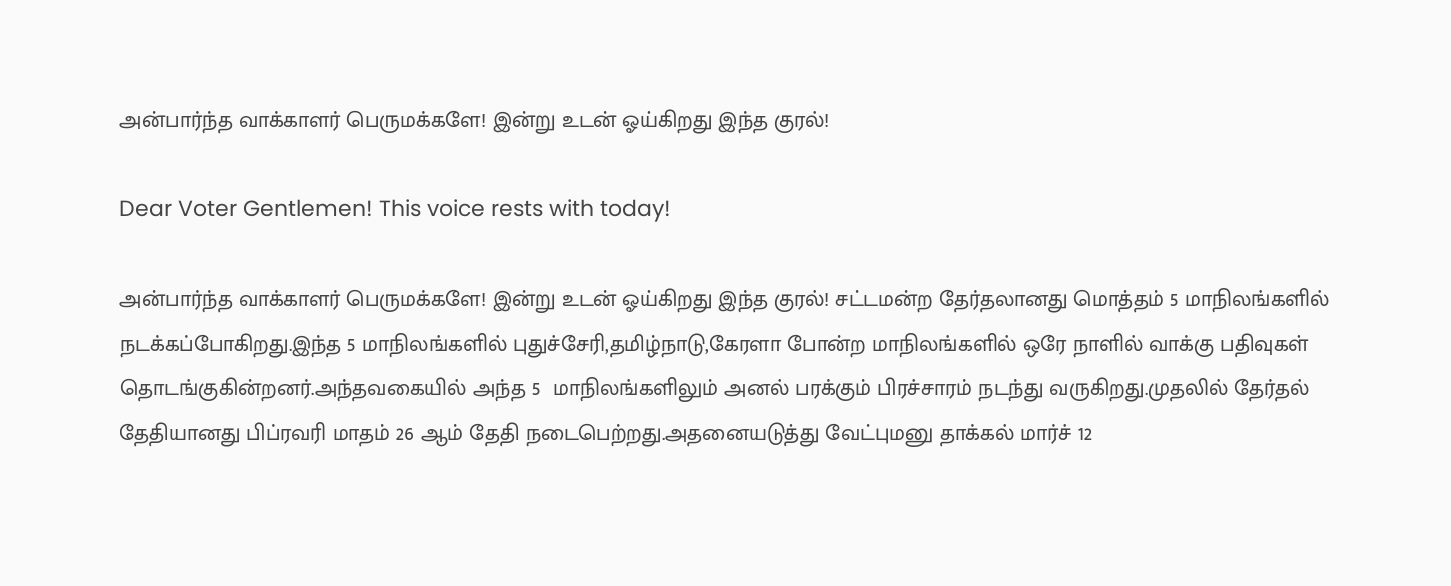அன்பார்ந்த வாக்காளர் பெருமக்களே! இன்று உடன் ஓய்கிறது இந்த குரல்!

Dear Voter Gentlemen! This voice rests with today!

அன்பார்ந்த வாக்காளர் பெருமக்களே! இன்று உடன் ஓய்கிறது இந்த குரல்! சட்டமன்ற தேர்தலானது மொத்தம் 5 மாநிலங்களில் நடக்கப்போகிறது.இந்த 5 மாநிலங்களில் புதுச்சேரி,தமிழ்நாடு,கேரளா போன்ற மாநிலங்களில் ஒரே நாளில் வாக்கு பதிவுகள் தொடங்குகின்றனர்.அந்தவகையில் அந்த 5  மாநிலங்களிலும் அனல் பரக்கும் பிரச்சாரம் நடந்து வருகிறது.முதலில் தேர்தல் தேதியானது பிப்ரவரி மாதம் 26 ஆம் தேதி நடைபெற்றது.அதனையடுத்து வேட்புமனு தாக்கல் மார்ச் 12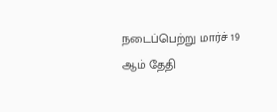நடைப்பெற்று மார்ச் 19 ஆம் தேதி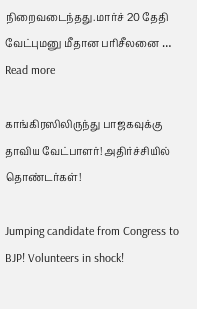நிறைவடைந்தது.மார்ச் 20 தேதி வேட்புமனு மீதான பரிசீலனை … Read more

காங்கிரஸிலிருந்து பாஜகவுக்கு தாவிய வேட்பாளர்! அதிர்ச்சியில் தொண்டர்கள்!

Jumping candidate from Congress to BJP! Volunteers in shock!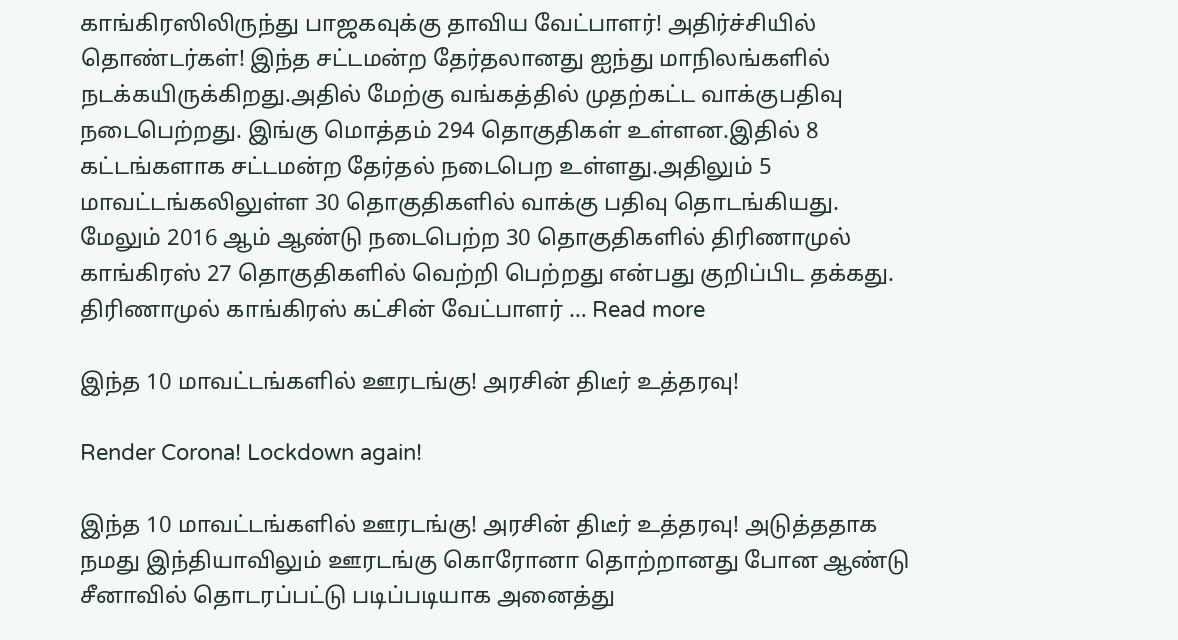காங்கிரஸிலிருந்து பாஜகவுக்கு தாவிய வேட்பாளர்! அதிர்ச்சியில் தொண்டர்கள்! இந்த சட்டமன்ற தேர்தலானது ஐந்து மாநிலங்களில் நடக்கயிருக்கிறது.அதில் மேற்கு வங்கத்தில் முதற்கட்ட வாக்குபதிவு நடைபெற்றது. இங்கு மொத்தம் 294 தொகுதிகள் உள்ளன.இதில் 8 கட்டங்களாக சட்டமன்ற தேர்தல் நடைபெற உள்ளது.அதிலும் 5 மாவட்டங்கலிலுள்ள 30 தொகுதிகளில் வாக்கு பதிவு தொடங்கியது. மேலும் 2016 ஆம் ஆண்டு நடைபெற்ற 30 தொகுதிகளில் திரிணாமுல் காங்கிரஸ் 27 தொகுதிகளில் வெற்றி பெற்றது என்பது குறிப்பிட தக்கது. திரிணாமுல் காங்கிரஸ் கட்சின் வேட்பாளர் … Read more

இந்த 10 மாவட்டங்களில் ஊரடங்கு! அரசின் திடீர் உத்தரவு!

Render Corona! Lockdown again!

இந்த 10 மாவட்டங்களில் ஊரடங்கு! அரசின் திடீர் உத்தரவு! அடுத்ததாக நமது இந்தியாவிலும் ஊரடங்கு கொரோனா தொற்றானது போன ஆண்டு சீனாவில் தொடரப்பட்டு படிப்படியாக அனைத்து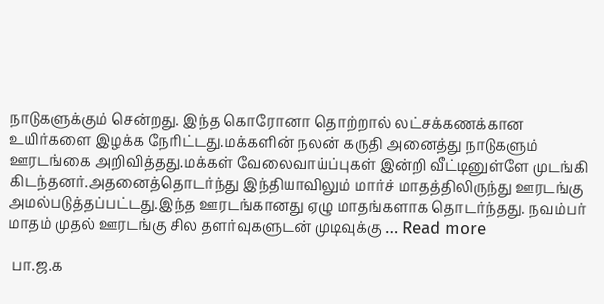நாடுகளுக்கும் சென்றது. இந்த கொரோனா தொற்றால் லட்சக்கணக்கான உயிர்களை இழக்க நேரிட்டது.மக்களின் நலன் கருதி அனைத்து நாடுகளும் ஊரடங்கை அறிவித்தது.மக்கள் வேலைவாய்ப்புகள் இன்றி வீட்டினுள்ளே முடங்கி கிடந்தனர்.அதனைத்தொடர்ந்து இந்தியாவிலும் மார்ச் மாதத்திலிருந்து ஊரடங்கு அமல்படுத்தப்பட்டது.இந்த ஊரடங்கானது ஏழு மாதங்களாக தொடர்ந்தது. நவம்பர் மாதம் முதல் ஊரடங்கு சில தளர்வுகளுடன் முடிவுக்கு … Read more

 பா.ஜ.க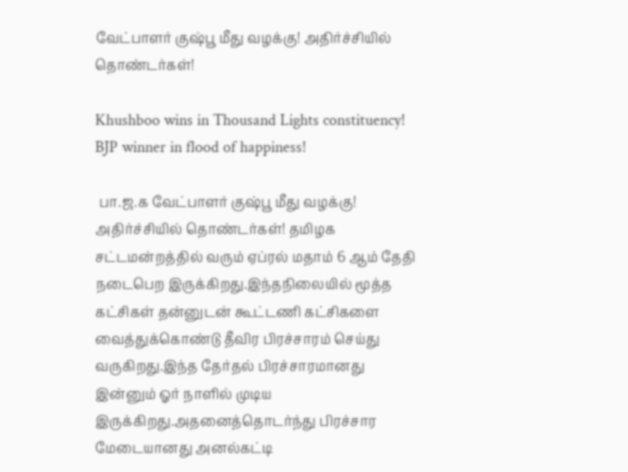வேட்பாளர் குஷ்பூ மீது வழக்கு! அதிர்ச்சியில் தொண்டர்கள்!

Khushboo wins in Thousand Lights constituency! BJP winner in flood of happiness!

 பா.ஜ.க வேட்பாளர் குஷ்பூ மீது வழக்கு! அதிர்ச்சியில் தொண்டர்கள்! தமிழக சட்டமன்றத்தில் வரும் ஏப்ரல் மதாம் 6 ஆம் தேதி நடைபெற இருக்கிறது.இந்தநிலையில் மூத்த கட்சிகள் தன்னுடன் கூட்டணி கட்சிகளை வைத்துக்கொண்டு தீவிர பிரச்சாரம் செய்து வருகிறது.இந்த தேர்தல் பிரச்சாரமானது இன்னும் ஓர் நாளில் முடிய இருக்கிறது.அதனைத்தொடர்ந்து பிரச்சார மேடையானது அனல்கட்டி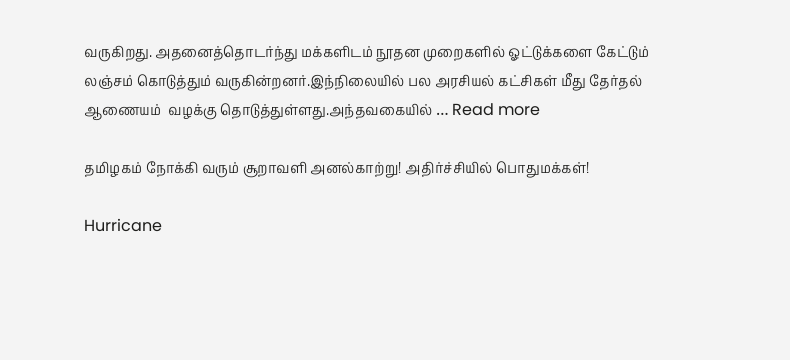வருகிறது. அதனைத்தொடர்ந்து மக்களிடம் நூதன முறைகளில் ஓட்டுக்களை கேட்டும் லஞ்சம் கொடுத்தும் வருகின்றனர்.இந்நிலையில் பல அரசியல் கட்சிகள் மீது தேர்தல் ஆணையம்  வழக்கு தொடுத்துள்ளது.அந்தவகையில் … Read more

தமிழகம் நோக்கி வரும் சூறாவளி அனல்காற்று! அதிர்ச்சியில் பொதுமக்கள்!

Hurricane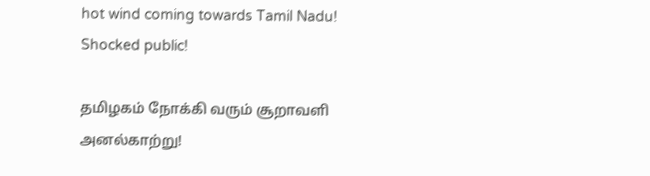hot wind coming towards Tamil Nadu! Shocked public!

தமிழகம் நோக்கி வரும் சூறாவளி அனல்காற்று!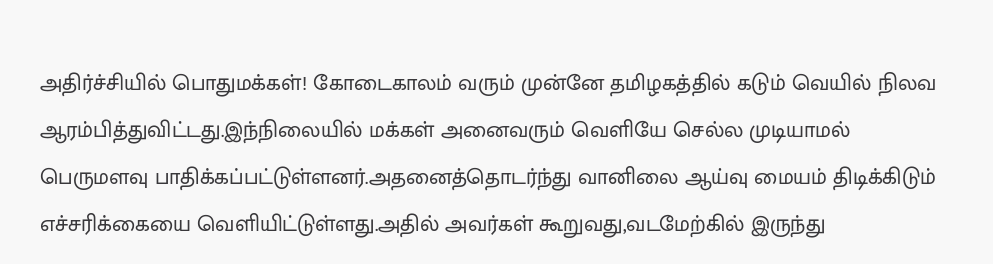அதிர்ச்சியில் பொதுமக்கள்! கோடைகாலம் வரும் முன்னே தமிழகத்தில் கடும் வெயில் நிலவ ஆரம்பித்துவிட்டது.இந்நிலையில் மக்கள் அனைவரும் வெளியே செல்ல முடியாமல் பெருமளவு பாதிக்கப்பட்டுள்ளனர்.அதனைத்தொடர்ந்து வானிலை ஆய்வு மையம் திடிக்கிடும் எச்சரிக்கையை வெளியிட்டுள்ளது.அதில் அவர்கள் கூறுவது,வடமேற்கில் இருந்து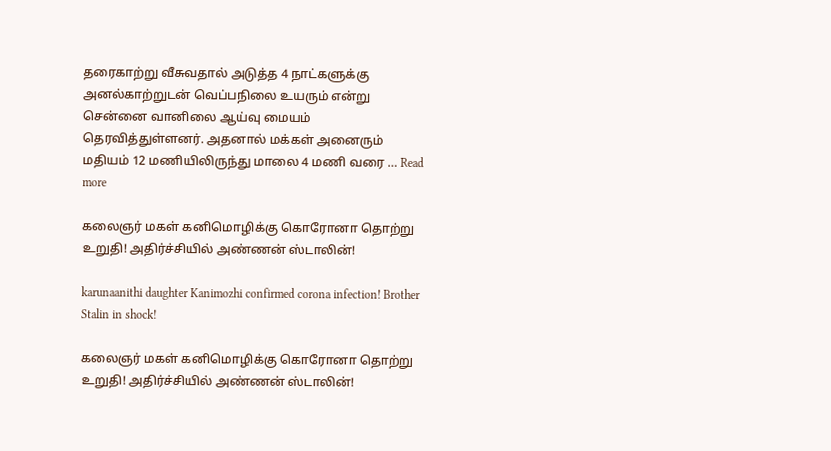தரைகாற்று வீசுவதால் அடுத்த 4 நாட்களுக்கு அனல்காற்றுடன் வெப்பநிலை உயரும் என்று சென்னை வானிலை ஆய்வு மையம் தெரவித்துள்ளனர். அதனால் மக்கள் அனைரும் மதியம் 12 மணியிலிருந்து மாலை 4 மணி வரை … Read more

கலைஞர் மகள் கனிமொழிக்கு கொரோனா தொற்று உறுதி! அதிர்ச்சியில் அண்ணன் ஸ்டாலின்!

karunaanithi daughter Kanimozhi confirmed corona infection! Brother Stalin in shock!

கலைஞர் மகள் கனிமொழிக்கு கொரோனா தொற்று உறுதி! அதிர்ச்சியில் அண்ணன் ஸ்டாலின்!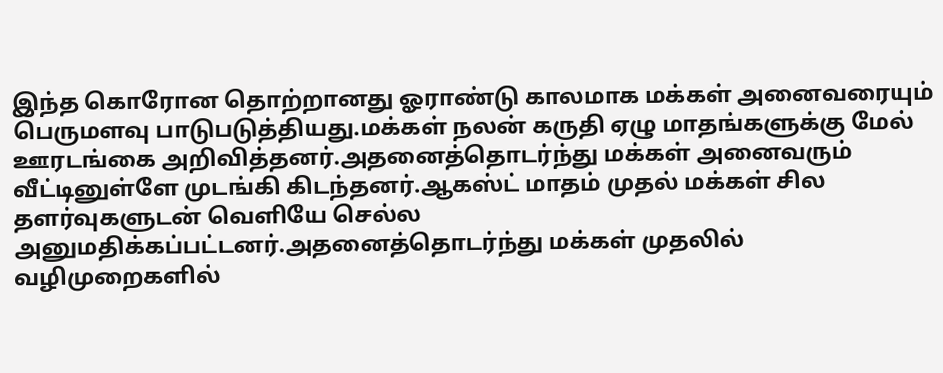இந்த கொரோன தொற்றானது ஓராண்டு காலமாக மக்கள் அனைவரையும் பெருமளவு பாடுபடுத்தியது.மக்கள் நலன் கருதி ஏழு மாதங்களுக்கு மேல் ஊரடங்கை அறிவித்தனர்.அதனைத்தொடர்ந்து மக்கள் அனைவரும் வீட்டினுள்ளே முடங்கி கிடந்தனர்.ஆகஸ்ட் மாதம் முதல் மக்கள் சில தளர்வுகளுடன் வெளியே செல்ல அனுமதிக்கப்பட்டனர்.அதனைத்தொடர்ந்து மக்கள் முதலில் வழிமுறைகளில்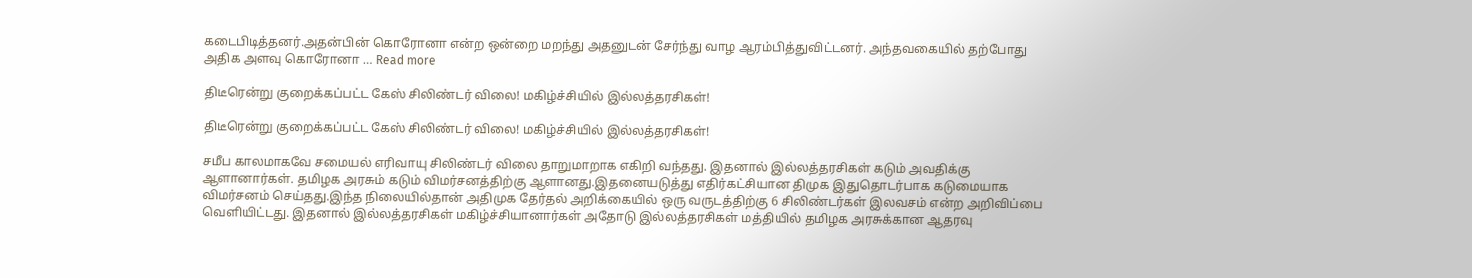கடைபிடித்தனர்.அதன்பின் கொரோனா என்ற ஒன்றை மறந்து அதனுடன் சேர்ந்து வாழ ஆரம்பித்துவிட்டனர். அந்தவகையில் தற்போது அதிக அளவு கொரோனா … Read more

திடீரென்று குறைக்கப்பட்ட கேஸ் சிலிண்டர் விலை! மகிழ்ச்சியில் இல்லத்தரசிகள்!

திடீரென்று குறைக்கப்பட்ட கேஸ் சிலிண்டர் விலை! மகிழ்ச்சியில் இல்லத்தரசிகள்!

சமீப காலமாகவே சமையல் எரிவாயு சிலிண்டர் விலை தாறுமாறாக எகிறி வந்தது. இதனால் இல்லத்தரசிகள் கடும் அவதிக்கு ஆளானார்கள். தமிழக அரசும் கடும் விமர்சனத்திற்கு ஆளானது.இதனையடுத்து எதிர்கட்சியான திமுக இதுதொடர்பாக கடுமையாக விமர்சனம் செய்தது.இந்த நிலையில்தான் அதிமுக தேர்தல் அறிக்கையில் ஒரு வருடத்திற்கு 6 சிலிண்டர்கள் இலவசம் என்ற அறிவிப்பை வெளியிட்டது. இதனால் இல்லத்தரசிகள் மகிழ்ச்சியானார்கள் அதோடு இல்லத்தரசிகள் மத்தியில் தமிழக அரசுக்கான ஆதரவு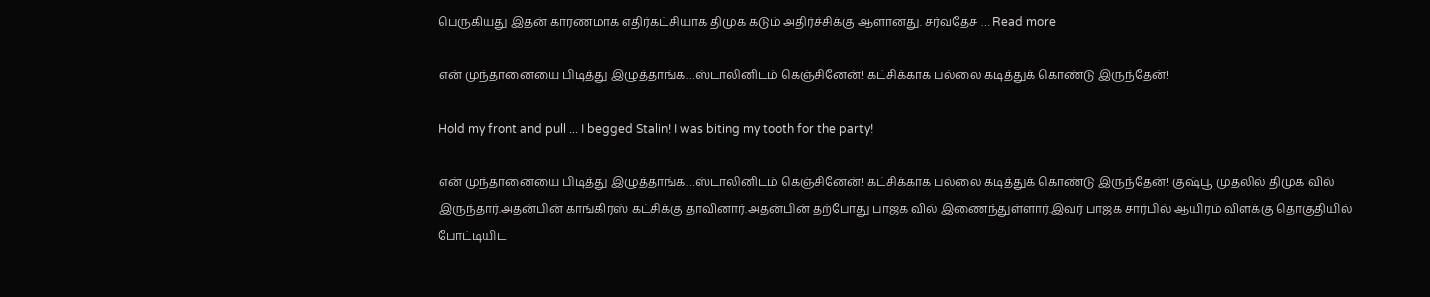பெருகியது இதன் காரணமாக எதிர்கட்சியாக திமுக கடும் அதிர்ச்சிக்கு ஆளானது. சர்வதேச … Read more

என் முந்தானையை பிடித்து இழுத்தாங்க…ஸ்டாலினிடம் கெஞ்சினேன்! கட்சிக்காக பல்லை கடித்துக் கொண்டு இருந்தேன்!

Hold my front and pull ... I begged Stalin! I was biting my tooth for the party!

என் முந்தானையை பிடித்து இழுத்தாங்க…ஸ்டாலினிடம் கெஞ்சினேன்! கட்சிக்காக பல்லை கடித்துக் கொண்டு இருந்தேன்! குஷ்பூ முதலில் திமுக வில் இருந்தார்.அதன்பின் காங்கிரஸ் கட்சிக்கு தாவினார்.அதன்பின் தற்போது பாஜக வில் இணைந்துள்ளார்.இவர் பாஜக சார்பில் ஆயிரம் விளக்கு தொகுதியில் போட்டியிட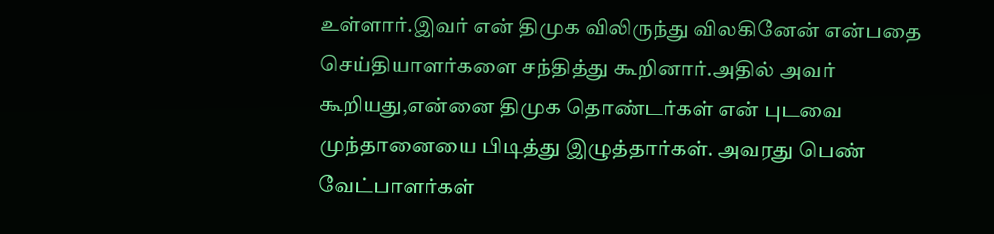உள்ளார்.இவர் என் திமுக விலிருந்து விலகினேன் என்பதை செய்தியாளர்களை சந்தித்து கூறினார்.அதில் அவர் கூறியது,என்னை திமுக தொண்டர்கள் என் புடவை முந்தானையை பிடித்து இழுத்தார்கள். அவரது பெண் வேட்பாளர்கள்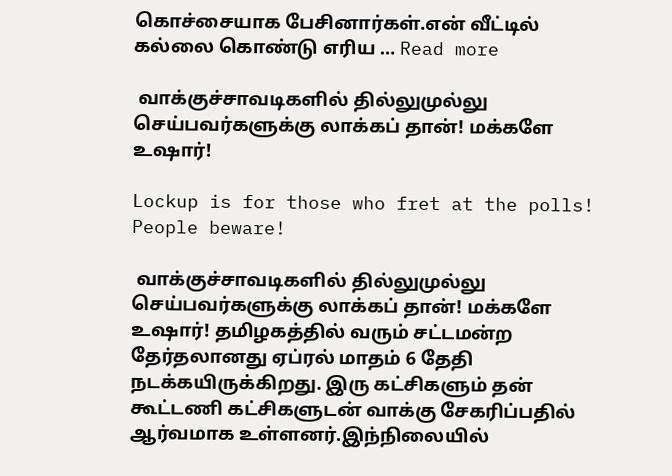கொச்சையாக பேசினார்கள்.என் வீட்டில் கல்லை கொண்டு எரிய … Read more

 வாக்குச்சாவடிகளில் தில்லுமுல்லு செய்பவர்களுக்கு லாக்கப் தான்! மக்களே     உஷார்!

Lockup is for those who fret at the polls! People beware!

 வாக்குச்சாவடிகளில் தில்லுமுல்லு செய்பவர்களுக்கு லாக்கப் தான்! மக்களே     உஷார்! தமிழகத்தில் வரும் சட்டமன்ற தேர்தலானது ஏப்ரல் மாதம் 6 தேதி நடக்கயிருக்கிறது. இரு கட்சிகளும் தன் கூட்டணி கட்சிகளுடன் வாக்கு சேகரிப்பதில் ஆர்வமாக உள்ளனர்.இந்நிலையில்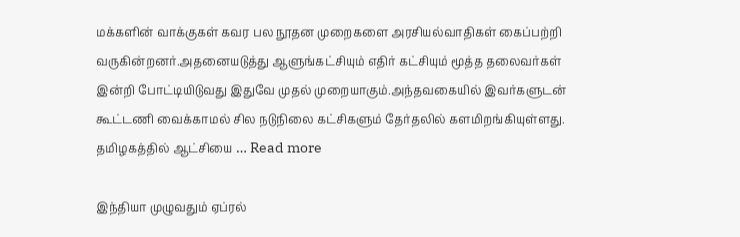மக்களின் வாக்குகள் கவர பல நூதன முறைகளை அரசியல்வாதிகள் கைப்பற்றி வருகின்றனர்.அதனையடுத்து ஆளுங்கட்சியும் எதிர் கட்சியும் மூத்த தலைவர்கள் இன்றி போட்டியிடுவது இதுவே முதல் முறையாகும்.அந்தவகையில் இவர்களுடன் கூட்டணி வைக்காமல் சில நடுநிலை கட்சிகளும் தேர்தலில் களமிறங்கியுள்ளது. தமிழகத்தில் ஆட்சியை … Read more

இந்தியா முழுவதும் ஏப்ரல்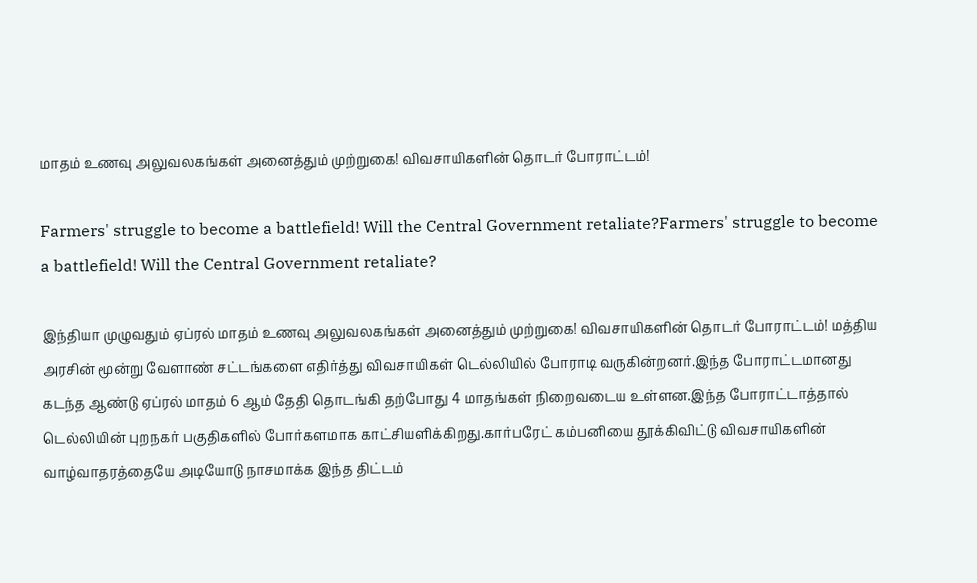மாதம் உணவு அலுவலகங்கள் அனைத்தும் முற்றுகை! விவசாயிகளின் தொடர் போராட்டம்!

Farmers' struggle to become a battlefield! Will the Central Government retaliate?Farmers' struggle to become a battlefield! Will the Central Government retaliate?

இந்தியா முழுவதும் ஏப்ரல் மாதம் உணவு அலுவலகங்கள் அனைத்தும் முற்றுகை! விவசாயிகளின் தொடர் போராட்டம்! மத்திய அரசின் மூன்று வேளாண் சட்டங்களை எதிர்த்து விவசாயிகள் டெல்லியில் போராடி வருகின்றனர்.இந்த போராட்டமானது கடந்த ஆண்டு ஏப்ரல் மாதம் 6 ஆம் தேதி தொடங்கி தற்போது 4 மாதங்கள் நிறைவடைய உள்ளன.இந்த போராட்டாத்தால் டெல்லியின் புறநகர் பகுதிகளில் போர்களமாக காட்சியளிக்கிறது.கார்பரேட் கம்பனியை தூக்கிவிட்டு விவசாயிகளின் வாழ்வாதரத்தையே அடியோடு நாசமாக்க இந்த திட்டம்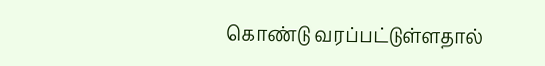கொண்டு வரப்பட்டுள்ளதால்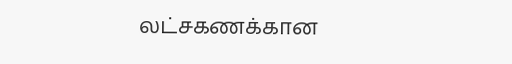லட்சகணக்கான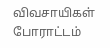விவசாயிகள் போராட்டம்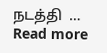நடத்தி  … Read more